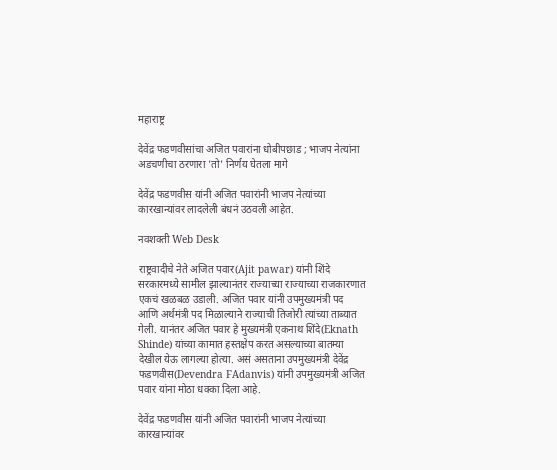महाराष्ट्र

देवेंद्र फडणवीसांचा अजित पवारांना धोबीपछाड ; भाजप नेत्यांना अडचणीचा ठरणारा 'तो' निर्णय घेतला मागे

देवेंद्र फडणवीस यांनी अजित पवारांनी भाजप नेत्यांच्या कारखान्यांवर लादलेली बंधनं उठवली आहेत.

नवशक्ती Web Desk

राष्ट्रवादीचे नेते अजित पवार(Ajit pawar) यांनी शिंदे सरकारमध्ये सामील झाल्यानंतर राज्याच्या राज्याच्या राजकारणात एकचं खळबळ उडाली. अजित पवार यांनी उपमुख्यमंत्री पद आणि अर्थमंत्री पद मिळाल्याने राज्याची तिजोरी त्यांच्या ताब्यात गेली. यानंतर अजित पवार हे मुख्यमंत्री एकनाथ शिंदे(Eknath Shinde) यांच्या कामात हस्तक्षेप करत असल्याच्या बातम्या देखील येऊ लागल्या होत्या. असं असताना उपमुख्यमंत्री देवेंद्र फडणवीस(Devendra FAdanvis) यांनी उपमुख्यमंत्री अजित पवार यांना मोठा धक्का दिला आहे.

देवेंद्र फडणवीस यांनी अजित पवारांनी भाजप नेत्यांच्या कारखान्यांवर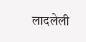लादलेली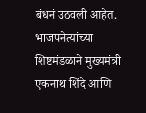बंधनं उठवली आहेत. भाजपनेत्यांच्या शिष्टमंडळाने मुख्यमंत्री एकनाथ शिंदे आणि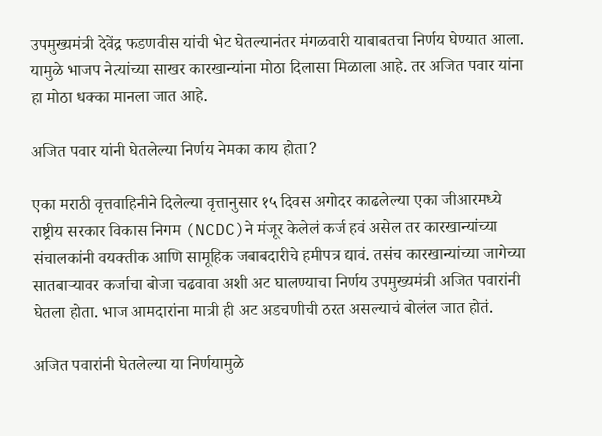उपमुख्यमंत्री देवेंद्र फडणवीस यांची भेट घेतल्यानंतर मंगळवारी याबाबतचा निर्णय घेण्यात आला. यामुळे भाजप नेत्यांच्या साखर कारखान्यांना मोठा दिलासा मिळाला आहे. तर अजित पवार यांना हा मोठा धक्का मानला जात आहे.

अजित पवार यांनी घेतलेल्या निर्णय नेमका काय होता?

एका मराठी वृत्तवाहिनीने दिलेल्या वृत्तानुसार १५ दिवस अगोदर काढलेल्या एका जीआरमध्ये राष्ट्रीय सरकार विकास निगम (NCDC)ने मंजूर केलेलं कर्ज हवं असेल तर कारखान्यांच्या संचालकांनी वयक्तीक आणि सामूहिक जबाबदारीचे हमीपत्र द्यावं. तसंच कारखान्यांच्या जागेच्या सातबाऱ्यावर कर्जाचा बोजा चढवावा अशी अट घालण्याचा निर्णय उपमुख्यमंत्री अजित पवारांनी घेतला होता. भाज आमदारांना मात्री ही अट अडचणीची ठरत असल्याचं बोलंल जात होतं.

अजित पवारांनी घेतलेल्या या निर्णयामुळे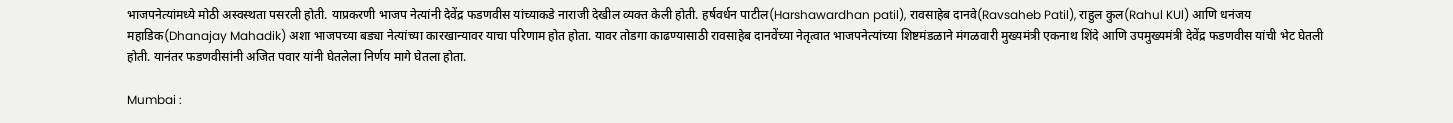भाजपनेत्यांमध्ये मोठी अस्वस्थता पसरली होती. याप्रकरणी भाजप नेत्यांनी देवेंद्र फडणवीस यांच्याकडे नाराजी देखील व्यक्त केली होती. हर्षवर्धन पाटील(Harshawardhan patil), रावसाहेब दानवे(Ravsaheb Patil), राहुल कुल(Rahul KUl) आणि धनंजय महाडिक(Dhanajay Mahadik) अशा भाजपच्या बड्या नेत्यांच्या कारखान्यावर याचा परिणाम होत होता. यावर तोडगा काढण्यासाठी रावसाहेब दानवेंच्या नेतृत्वात भाजपनेत्यांच्या शिष्टमंडळाने मंगळवारी मुख्यमंत्री एकनाथ शिंदे आणि उपमुख्यमंत्री देवेंद्र फडणवीस यांची भेट घेतली होती. यानंतर फडणवीसांनी अजित पवार यांनी घेतलेला निर्णय मागे घेतला होता.

Mumbai :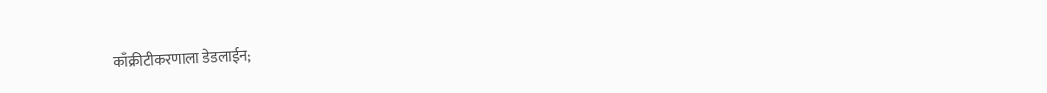काँक्रीटीकरणाला डेडलाईन;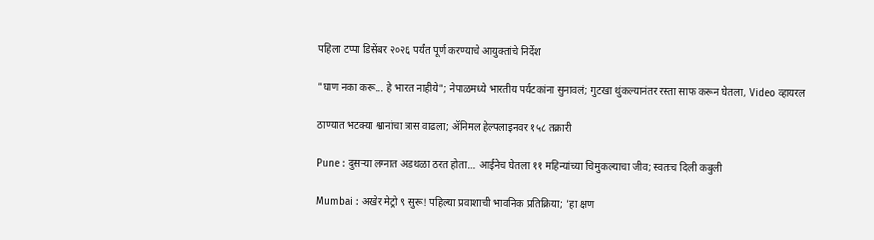पहिला टप्पा डिसेंबर २०२६ पर्यंत पूर्ण करण्याचे आयुक्तांचे निर्देश

"घाण नका करू... हे भारत नाहीये"; नेपाळमध्ये भारतीय पर्यटकांना सुनावलं; गुटखा थुंकल्यानंतर रस्ता साफ करून घेतला, Video व्हायरल

ठाण्यात भटक्या श्वानांचा त्रास वाढला; ॲनिमल हेल्पलाइनवर १५८ तक्रारी

Pune : दुसऱ्या लग्नात अडथळा ठरत होता… आईनेच घेतला ११ महिन्यांच्या चिमुकल्याचा जीव; स्वतःच दिली कबुली

Mumbai : अखेर मेट्रो ९ सुरू! पहिल्या प्रवाशाची भावनिक प्रतिक्रिया; 'हा क्षण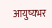आयुष्यभर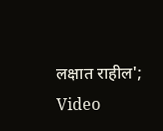लक्षात राहील'; Video